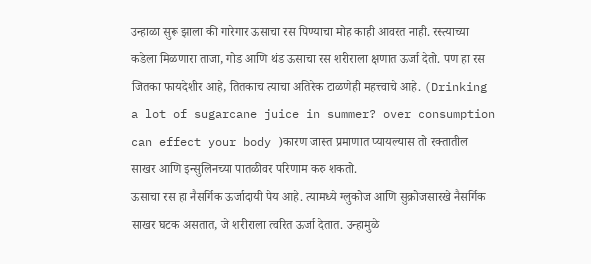उन्हाळा सुरू झाला की गारेगार ऊसाचा रस पिण्याचा मोह काही आवरत नाही. रस्त्याच्या कडेला मिळणारा ताजा, गोड आणि थंड ऊसाचा रस शरीराला क्षणात ऊर्जा देतो. पण हा रस जितका फायदेशीर आहे, तितकाच त्याचा अतिरेक टाळणेही महत्त्वाचे आहे. (Drinking a lot of sugarcane juice in summer? over consumption can effect your body )कारण जास्त प्रमाणात प्यायल्यास तो रक्तातील साखर आणि इन्सुलिनच्या पातळीवर परिणाम करु शकतो.
ऊसाचा रस हा नैसर्गिक ऊर्जादायी पेय आहे. त्यामध्ये ग्लुकोज आणि सुक्रोजसारखे नैसर्गिक साखर घटक असतात, जे शरीराला त्वरित ऊर्जा देतात. उन्हामुळे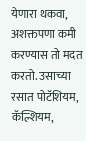येणारा थकवा, अशक्तपणा कमी करण्यास तो मदत करतो. उसाच्या रसात पोटॅशियम, कॅल्शियम,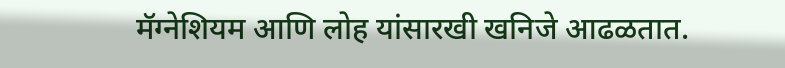मॅग्नेशियम आणि लोह यांसारखी खनिजे आढळतात.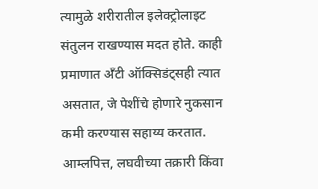त्यामुळे शरीरातील इलेक्ट्रोलाइट संतुलन राखण्यास मदत होते. काही प्रमाणात अँटी ऑक्सिडंट्सही त्यात असतात, जे पेशींचे होणारे नुकसान कमी करण्यास सहाय्य करतात. आम्लपित्त, लघवीच्या तक्रारी किंवा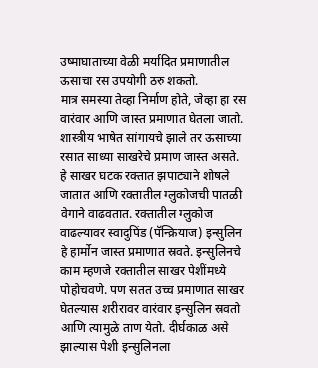उष्माघाताच्या वेळी मर्यादित प्रमाणातील ऊसाचा रस उपयोगी ठरु शकतो.
मात्र समस्या तेव्हा निर्माण होते, जेव्हा हा रस वारंवार आणि जास्त प्रमाणात घेतला जातो. शास्त्रीय भाषेत सांगायचे झाले तर ऊसाच्या रसात साध्या साखरेचे प्रमाण जास्त असते. हे साखर घटक रक्तात झपाट्याने शोषले जातात आणि रक्तातील ग्लुकोजची पातळी वेगाने वाढवतात. रक्तातील ग्लुकोज वाढल्यावर स्वादुपिंड (पॅन्क्रियाज) इन्सुलिन हे हार्मोन जास्त प्रमाणात स्रवते. इन्सुलिनचे काम म्हणजे रक्तातील साखर पेशींमध्ये पोहोचवणे. पण सतत उच्च प्रमाणात साखर घेतल्यास शरीरावर वारंवार इन्सुलिन स्रवतो आणि त्यामुळे ताण येतो. दीर्घकाळ असे झाल्यास पेशी इन्सुलिनला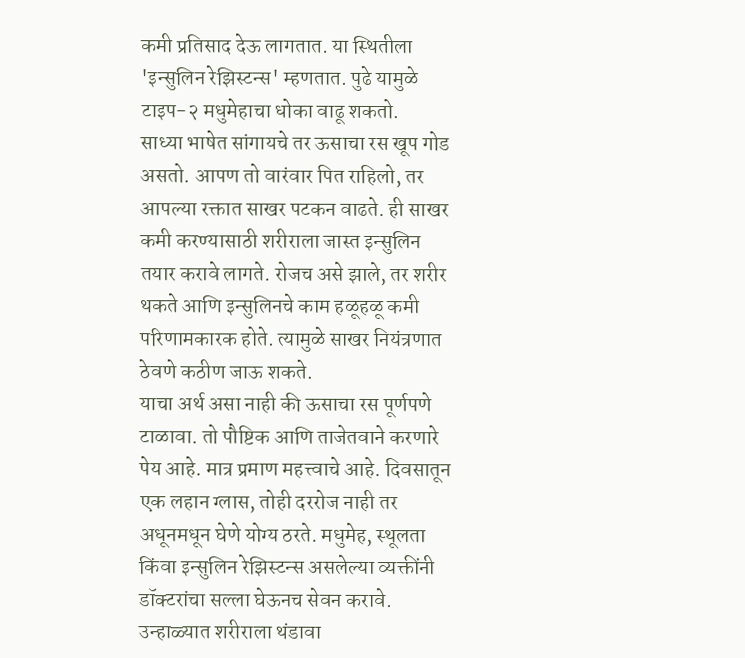कमी प्रतिसाद देऊ लागतात. या स्थितीला 'इन्सुलिन रेझिस्टन्स' म्हणतात. पुढे यामुळे टाइप-२ मधुमेहाचा धोका वाढू शकतो.
साध्या भाषेत सांगायचे तर ऊसाचा रस खूप गोड असतो. आपण तो वारंवार पित राहिलो, तर आपल्या रक्तात साखर पटकन वाढते. ही साखर कमी करण्यासाठी शरीराला जास्त इन्सुलिन तयार करावे लागते. रोजच असे झाले, तर शरीर थकते आणि इन्सुलिनचे काम हळूहळू कमी परिणामकारक होते. त्यामुळे साखर नियंत्रणात ठेवणे कठीण जाऊ शकते.
याचा अर्थ असा नाही की ऊसाचा रस पूर्णपणे टाळावा. तो पौष्टिक आणि ताजेतवाने करणारे पेय आहे. मात्र प्रमाण महत्त्वाचे आहे. दिवसातून एक लहान ग्लास, तोही दररोज नाही तर अधूनमधून घेणे योग्य ठरते. मधुमेह, स्थूलता किंवा इन्सुलिन रेझिस्टन्स असलेल्या व्यक्तींनी डॉक्टरांचा सल्ला घेऊनच सेवन करावे.
उन्हाळ्यात शरीराला थंडावा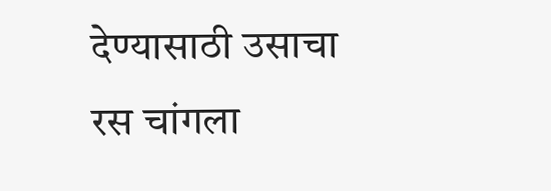देण्यासाठी उसाचा रस चांगला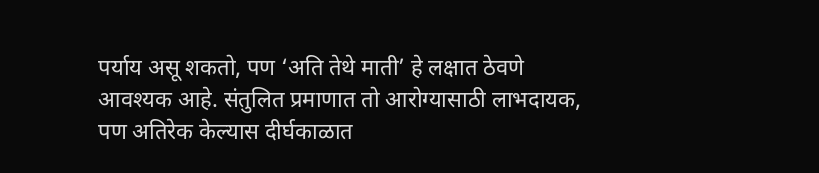पर्याय असू शकतो, पण ‘अति तेथे माती’ हे लक्षात ठेवणे आवश्यक आहे. संतुलित प्रमाणात तो आरोग्यासाठी लाभदायक, पण अतिरेक केल्यास दीर्घकाळात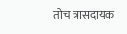तोच त्रासदायक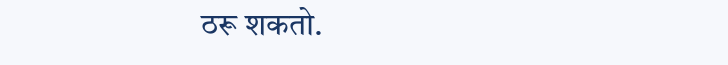ठरू शकतो.